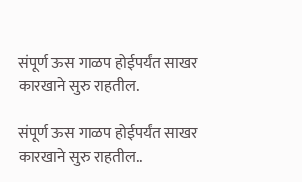संपूर्ण ऊस गाळप होईपर्यंत साखर कारखाने सुरु राहतील.

संपूर्ण ऊस गाळप होईपर्यंत साखर कारखाने सुरु राहतील..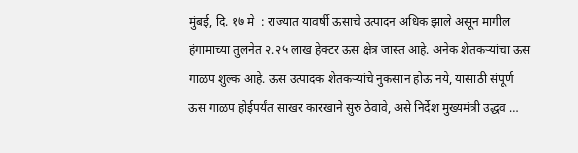मुंबई, दि. १७ मे  : राज्यात यावर्षी ऊसाचे उत्पादन अधिक झाले असून मागील हंगामाच्या तुलनेत २.२५ लाख हेक्टर ऊस क्षेत्र जास्त आहे. अनेक शेतकऱ्यांचा ऊस गाळप शुल्क आहे. ऊस उत्पादक शेतकऱ्यांचे नुकसान होऊ नये, यासाठी संपूर्ण ऊस गाळप होईपर्यंत साखर कारखाने सुरु ठेवावे, असे निर्देश मुख्यमंत्री उद्धव …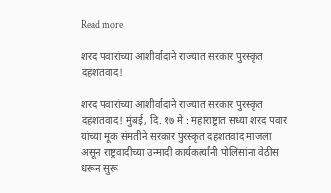Read more

शरद पवारांच्या आशीर्वादाने राज्यात सरकार पुरस्कृत दहशतवाद!

शरद पवारांच्या आशीर्वादाने राज्यात सरकार पुरस्कृत दहशतवाद! मुंबई, दि. १७ मे : महाराष्ट्रात सध्या शरद पवार यांच्या मूक संमतीने सरकार पुरस्कृत दहशतवाद माजला असून राष्ट्रवादीच्या उन्मादी कार्यकर्त्यांनी पोलिसांना वेठीस धरून सुरू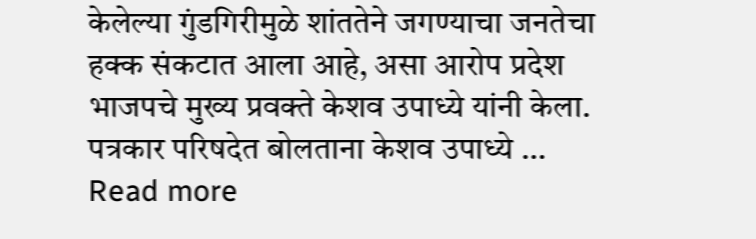केलेल्या गुंडगिरीमुळे शांततेने जगण्याचा जनतेचा हक्क संकटात आला आहे, असा आरोप प्रदेश भाजपचे मुख्य प्रवक्ते केशव उपाध्ये यांनी केला. पत्रकार परिषदेत बोलताना केशव उपाध्ये … Read more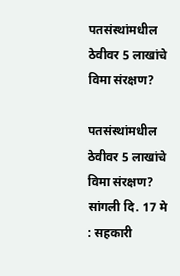पतसंस्थांमधील ठेवीवर 5 लाखांचे विमा संरक्षण?

पतसंस्थांमधील ठेवीवर 5 लाखांचे विमा संरक्षण? सांगली दि. 17 मे  : सहकारी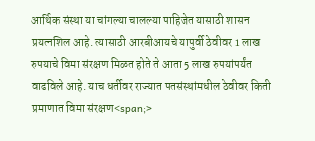आर्थिक संस्था या चांगल्या चालल्या पाहिजेत यासाठी शासन प्रयत्नशिल आहे. त्यासाठी आरबीआयचे यापुर्वी ठेवीवर 1 लाख रुपयाचे विमा संरक्षण मिळत होते ते आता 5 लाख रुपयांपर्यंत वाढविले आहे. याच धर्तीवर राज्यात पतसंस्थांमधील ठेवीवर किती प्रमाणात विमा संरक्षण<span;>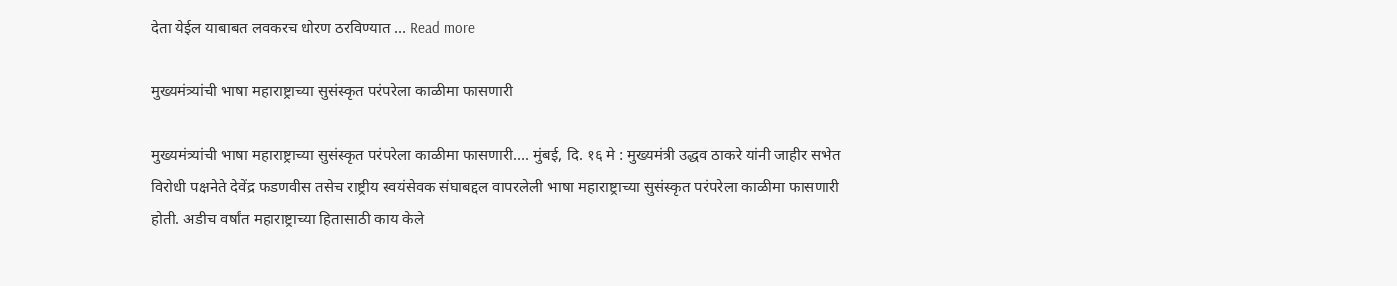देता येईल याबाबत लवकरच धोरण ठरविण्यात … Read more

मुख्यमंत्र्यांची भाषा महाराष्ट्राच्या सुसंस्कृत परंपरेला काळीमा फासणारी

मुख्यमंत्र्यांची भाषा महाराष्ट्राच्या सुसंस्कृत परंपरेला काळीमा फासणारी…. मुंबई, दि. १६ मे : मुख्यमंत्री उद्धव ठाकरे यांनी जाहीर सभेत विरोधी पक्षनेते देवेंद्र फडणवीस तसेच राष्ट्रीय स्वयंसेवक संघाबद्दल वापरलेली भाषा महाराष्ट्राच्या सुसंस्कृत परंपरेला काळीमा फासणारी होती. अडीच वर्षांत महाराष्ट्राच्या हितासाठी काय केले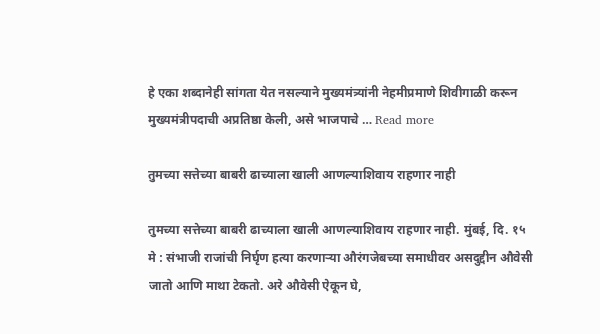हे एका शब्दानेही सांगता येत नसल्याने मुख्यमंत्र्यांनी नेहमीप्रमाणे शिवीगाळी करून मुख्यमंत्रीपदाची अप्रतिष्ठा केली, असे भाजपाचे … Read more

तुमच्या सत्तेच्या बाबरी ढाच्याला खाली आणल्याशिवाय राहणार नाही

तुमच्या सत्तेच्या बाबरी ढाच्याला खाली आणल्याशिवाय राहणार नाही. मुंबई, दि. १५ मे : संभाजी राजांची निर्घृण हत्या करणाऱ्या औरंगजेबच्या समाधीवर असदुद्दीन औवेसी जातो आणि माथा टेकतो. अरे औवेसी ऐकून घे,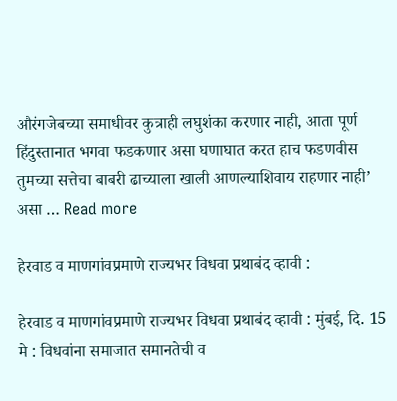औरंगजेबच्या समाधीवर कुत्राही लघुशंका करणार नाही, आता पूर्ण हिंदुस्तानात भगवा फडकणार असा घणाघात करत हाच फडणवीस तुमच्या सत्तेचा बाबरी ढाच्याला खाली आणल्याशिवाय राहणार नाही’ असा … Read more

हेरवाड व माणगांवप्रमाणे राज्यभर विधवा प्रथाबंद व्हावी :

हेरवाड व माणगांवप्रमाणे राज्यभर विधवा प्रथाबंद व्हावी : मुंबई, दि. 15 मे : विधवांना समाजात समानतेची व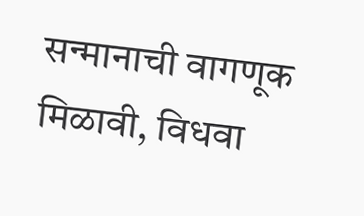सन्मानाची वागणूक मिळावी, विधवा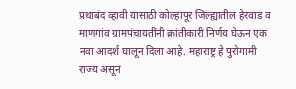प्रथाबंद व्हावी यासाठी कोल्हापूर जिल्ह्यातील हेरवाड व माणगांव ग्रामपंचायतींनी क्रांतीकारी निर्णय घेऊन एक नवा आदर्श घालून दिला आहे. महाराष्ट्र हे पुरोगामी राज्य असून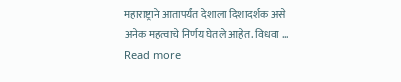महाराष्ट्राने आतापर्यंत देशाला दिशादर्शक असे अनेक महत्वाचे निर्णय घेतले आहेत. विधवा … Read more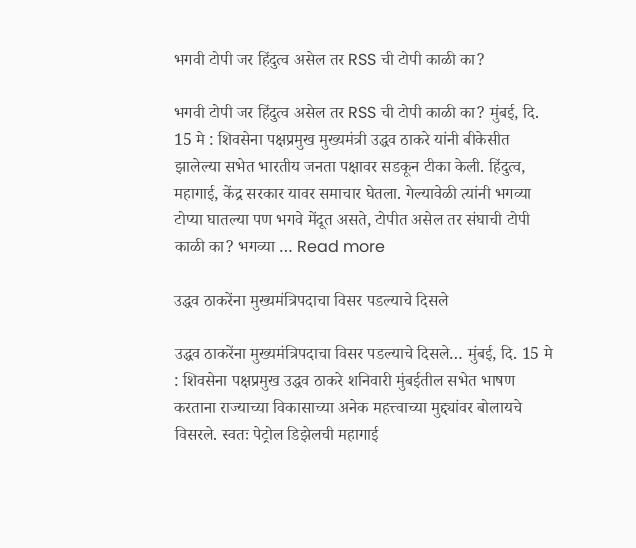भगवी टोपी जर हिंदुत्व असेल तर RSS ची टोपी काळी का?

भगवी टोपी जर हिंदुत्व असेल तर RSS ची टोपी काळी का? मुंबई, दि. 15 मे : शिवसेना पक्षप्रमुख मुख्यमंत्री उद्धव ठाकरे यांनी बीकेसीत झालेल्या सभेत भारतीय जनता पक्षावर सडकून टीका केली. हिंदुत्व, महागाई, केंद्र सरकार यावर समाचार घेतला. गेल्यावेळी त्यांनी भगव्या टोप्या घातल्या पण भगवे मेंदूत असते, टोपीत असेल तर संघाची टोपी काळी का? भगव्या … Read more

उद्धव ठाकरेंना मुख्यमंत्रिपदाचा विसर पडल्याचे दिसले

उद्धव ठाकरेंना मुख्यमंत्रिपदाचा विसर पडल्याचे दिसले… मुंबई, दि. 15 मे : शिवसेना पक्षप्रमुख उद्धव ठाकरे शनिवारी मुंबईतील सभेत भाषण करताना राज्याच्या विकासाच्या अनेक महत्त्वाच्या मुद्द्यांवर बोलायचे विसरले. स्वतः पेट्रोल डिझेलची महागाई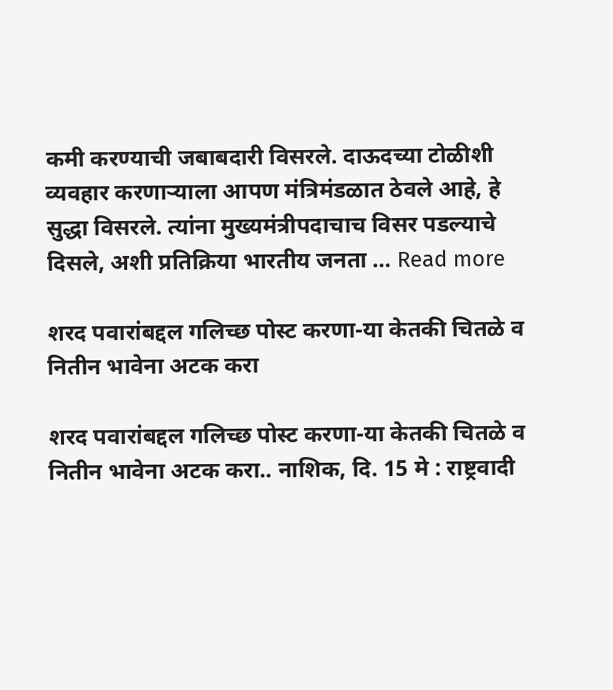कमी करण्याची जबाबदारी विसरले. दाऊदच्या टोळीशी व्यवहार करणाऱ्याला आपण मंत्रिमंडळात ठेवले आहे, हे सुद्धा विसरले. त्यांना मुख्यमंत्रीपदाचाच विसर पडल्याचे दिसले, अशी प्रतिक्रिया भारतीय जनता … Read more

शरद पवारांबद्दल गलिच्छ पोस्ट करणा-या केतकी चितळे व नितीन भावेना अटक करा

शरद पवारांबद्दल गलिच्छ पोस्ट करणा-या केतकी चितळे व नितीन भावेना अटक करा.. नाशिक, दि. 15 मे : राष्ट्रवादी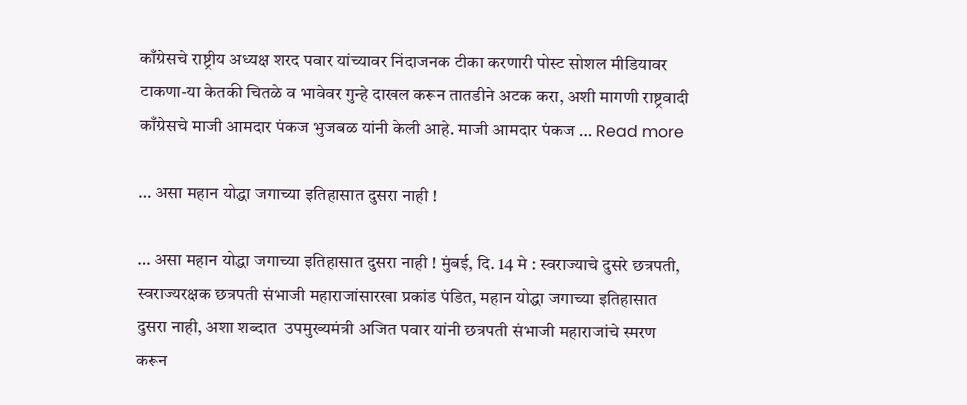काँग्रेसचे राष्ट्रीय अध्यक्ष शरद पवार यांच्यावर निंदाजनक टीका करणारी पोस्ट सोशल मीडियावर टाकणा-या केतकी चितळे व भावेवर गुन्हे दाखल करून तातडीने अटक करा, अशी मागणी राष्ट्रवादी काँग्रेसचे माजी आमदार पंकज भुजबळ यांनी केली आहे. माजी आमदार पंकज … Read more

… असा महान योद्धा जगाच्या इतिहासात दुसरा नाही !

… असा महान योद्धा जगाच्या इतिहासात दुसरा नाही ! मुंबई, दि. 14 मे : स्वराज्याचे दुसरे छत्रपती, स्वराज्यरक्षक छत्रपती संभाजी महाराजांसारखा प्रकांड पंडित, महान योद्धा जगाच्या इतिहासात दुसरा नाही, अशा शब्दात  उपमुख्यमंत्री अजित पवार यांनी छत्रपती संभाजी महाराजांचे स्मरण करून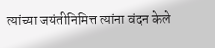त्यांच्या जयंतीनिमित्त त्यांना वंदन केले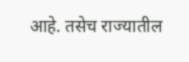आहे. तसेच राज्यातील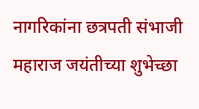नागरिकांना छत्रपती संभाजी महाराज जयंतीच्या शुभेच्छा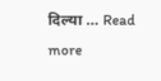दिल्या … Read more